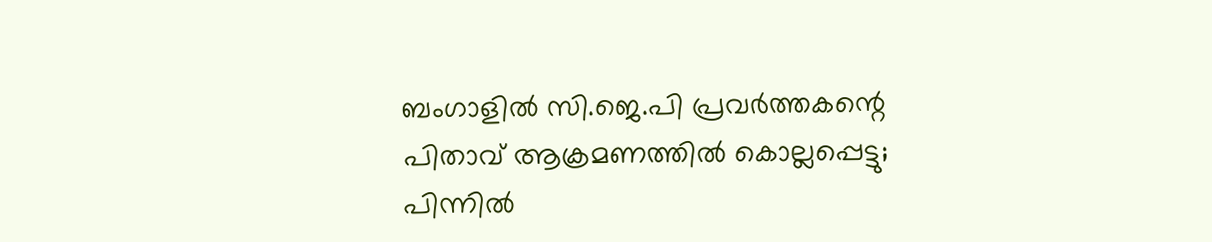ബംഗാളിൽ സി.ജെ.പി പ്രവർത്തകന്റെ പിതാവ് ആക്രമണത്തിൽ കൊല്ലപ്പെട്ടു; പിന്നിൽ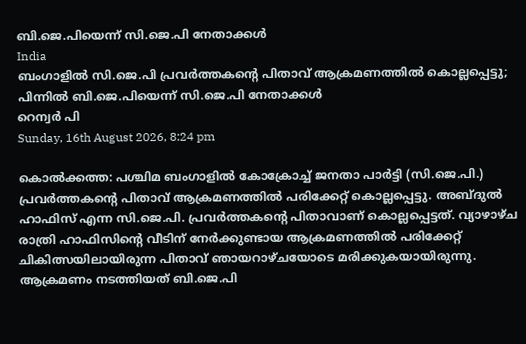ബി.ജെ.പിയെന്ന് സി.ജെ.പി നേതാക്കൾ
India
ബംഗാളിൽ സി.ജെ.പി പ്രവർത്തകന്റെ പിതാവ് ആക്രമണത്തിൽ കൊല്ലപ്പെട്ടു; പിന്നിൽ ബി.ജെ.പിയെന്ന് സി.ജെ.പി നേതാക്കൾ
റെന്വര്‍ പി
Sunday, 16th August 2026, 8:24 pm

കൊൽക്കത്ത: പശ്ചിമ ബംഗാളിൽ കോക്രോച്ച് ജനതാ പാർട്ടി (സി.ജെ.പി.) പ്രവർത്തകന്റെ പിതാവ് ആക്രമണത്തിൽ പരിക്കേറ്റ് കൊല്ലപ്പെട്ടു. അബ്ദുൽ ഹാഫിസ് എന്ന സി.ജെ.പി. പ്രവർത്തകന്റെ പിതാവാണ് കൊല്ലപ്പെട്ടത്. വ്യാഴാഴ്ച രാത്രി ഹാഫിസിന്റെ വീടിന് നേർക്കുണ്ടായ ആക്രമണത്തിൽ പരിക്കേറ്റ് ചികിത്സയിലായിരുന്ന പിതാവ് ഞായറാഴ്ചയോടെ മരിക്കുകയായിരുന്നു. ആക്രമണം നടത്തിയത് ബി.ജെ.പി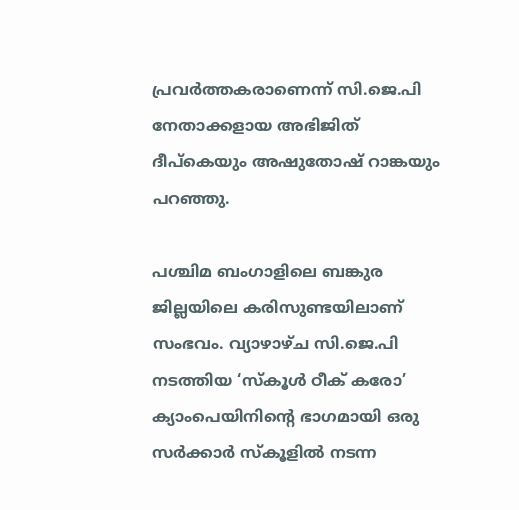പ്രവർത്തകരാണെന്ന് സി.ജെ.പി നേതാക്കളായ അഭിജിത് ദീപ്കെയും അഷുതോഷ് റാങ്കയും പറഞ്ഞു.

പശ്ചിമ ബംഗാളിലെ ബങ്കുര ജില്ലയിലെ കരിസുണ്ടയിലാണ് സംഭവം. വ്യാഴാഴ്ച സി.ജെ.പി നടത്തിയ ‘സ്കൂൾ ഠീക് കരോ’ ക്യാംപെയിനി‌ന്‍റെ ഭാഗമായി ഒരു സർക്കാർ സ്കൂളിൽ നടന്ന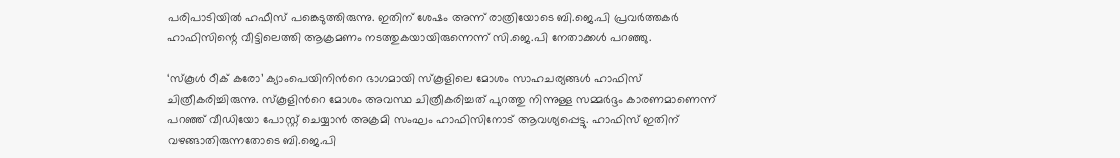പരിപാടിയില്‍ ഹഫീസ് പങ്കെടുത്തിരുന്നു. ഇതിന് ശേഷം അന്ന് രാത്രിയോടെ ബി.ജെ.പി പ്രവർത്തകർ ഹാഫിസിന്റെ വീട്ടിലെത്തി ആക്രമണം നടത്തുകയായിരുന്നെന്ന് സി.ജെ.പി നേതാക്കൾ പറഞ്ഞു.

‘സ്കൂൾ ഠീക് കരോ’ ക്യാംപെയിനി‌ന്‍റെ ഭാഗമായി സ്കൂളിലെ മോശം സാഹചര്യങ്ങൾ ഹാഫിസ് ചിത്രീകരിച്ചിരുന്നു. സ്കൂളിന്‍റെ മോശം അവസ്ഥ ചിത്രീകരിച്ചത് പുറത്തു നിന്നുള്ള സമ്മർദ്ദം കാരണമാണെന്ന് പറഞ്ഞ് വീഡിയോ പോസ്റ്റ് ചെയ്യാൻ അക്രമി സംഘം ഹാഫിസിനോട് ആവശ്യപ്പെട്ടു. ഹാഫിസ് ഇതിന് വഴങ്ങാതിരുന്നതോടെ ബി.ജെ.പി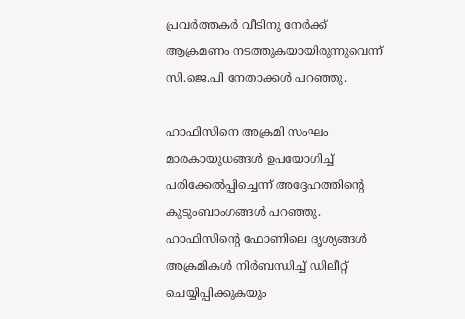പ്രവർത്തകർ വീടിനു നേർക്ക് ആക്രമണം നടത്തുകയായിരുന്നുവെന്ന് സി.ജെ.പി നേതാക്കൾ പറഞ്ഞു.

ഹാഫിസിനെ അക്രമി സംഘം മാരകായുധങ്ങൾ ഉപയോഗിച്ച് പരിക്കേൽപ്പിച്ചെന്ന് അദ്ദേഹത്തിന്റെ കുടുംബാംഗങ്ങൾ പറഞ്ഞു. ഹാഫിസിന്റെ ഫോണിലെ ദൃശ്യങ്ങൾ അക്രമികൾ നിർബന്ധിച്ച് ഡിലീറ്റ് ചെയ്യിപ്പിക്കുകയും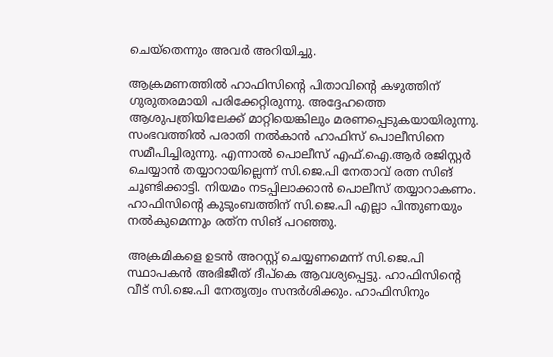ചെയ്തെന്നും അവർ അറിയിച്ചു.

ആക്രമണത്തിൽ ഹാഫിസിന്റെ പിതാവിന്റെ കഴുത്തിന് ഗുരുതരമായി പരിക്കേറ്റിരുന്നു. അദ്ദേഹത്തെ ആശുപത്രിയിലേക്ക് മാറ്റിയെങ്കിലും മരണപ്പെടുകയായിരുന്നു. സംഭവത്തില്‍ പരാതി നല്‍കാന്‍ ഹാഫിസ് പൊലീസിനെ സമീപിച്ചിരുന്നു. എന്നാല്‍ പൊലീസ് എഫ്‌.ഐ.ആര്‍ രജിസ്റ്റര്‍ ചെയ്യാന്‍ തയ്യാറായില്ലെന്ന് സി.ജെ.പി നേതാവ് രത്ന സിങ് ചൂണ്ടിക്കാട്ടി. നിയമം നടപ്പിലാക്കാന്‍ പൊലീസ് തയ്യാറാകണം. ഹാഫിസിന്റെ കുടുംബത്തിന് സി.ജെ.പി എല്ലാ പിന്തുണയും നല്‍കുമെന്നും രത്‌ന സിങ് പറഞ്ഞു.

അക്രമികളെ ഉടന്‍ അറസ്റ്റ് ചെയ്യണമെന്ന് സി.ജെ.പി സ്ഥാപകന്‍ അഭിജീത് ദീപ്‌കെ ആവശ്യപ്പെട്ടു. ഹാഫിസിന്റെ വീട് സി.ജെ.പി നേതൃത്വം സന്ദർശിക്കും. ഹാഫിസിനും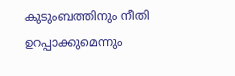കുടുംബത്തിനും നീതി ഉറപ്പാക്കുമെന്നും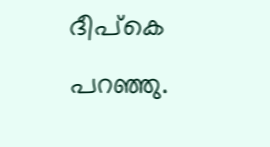ദീപ്കെ പറഞ്ഞു.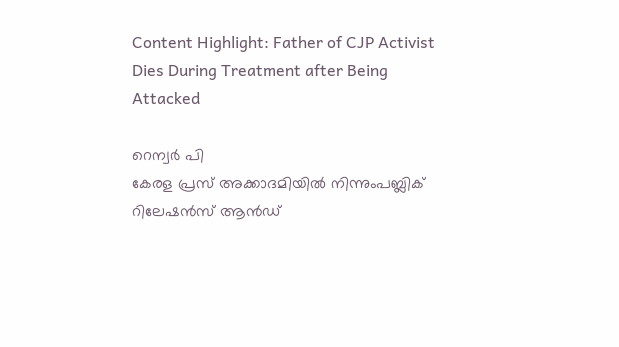Content Highlight: Father of CJP Activist Dies During Treatment after Being Attacked

റെന്വര്‍ പി
കേരള പ്രസ് അക്കാദമിയില്‍ നിന്നുംപബ്ലിക് റിലേഷന്‍സ് ആന്‍ഡ്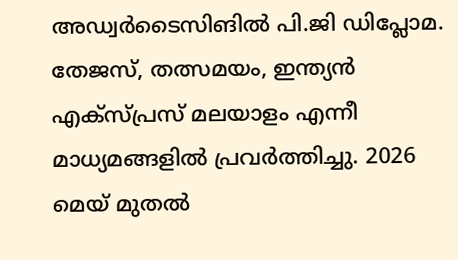അഡ്വര്‍ടൈസിങില്‍ പി.ജി ഡിപ്ലോമ. തേജസ്, തത്സമയം, ഇന്ത്യന്‍ എക്‌സ്പ്രസ് മലയാളം എന്നീ മാധ്യമങ്ങളില്‍ പ്രവര്‍ത്തിച്ചു. 2026 മെയ് മുതല്‍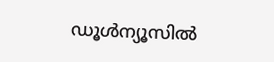ഡൂള്‍ന്യൂസില്‍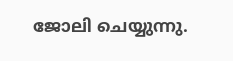ജോലി ചെയ്യുന്നു.